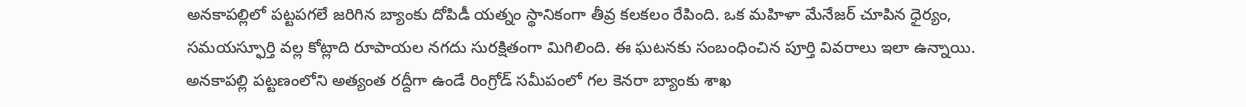అనకాపల్లిలో పట్టపగలే జరిగిన బ్యాంకు దోపిడీ యత్నం స్థానికంగా తీవ్ర కలకలం రేపింది. ఒక మహిళా మేనేజర్ చూపిన ధైర్యం, సమయస్ఫూర్తి వల్ల కోట్లాది రూపాయల నగదు సురక్షితంగా మిగిలింది. ఈ ఘటనకు సంబంధించిన పూర్తి వివరాలు ఇలా ఉన్నాయి.
అనకాపల్లి పట్టణంలోని అత్యంత రద్దీగా ఉండే రింగ్రోడ్ సమీపంలో గల కెనరా బ్యాంకు శాఖ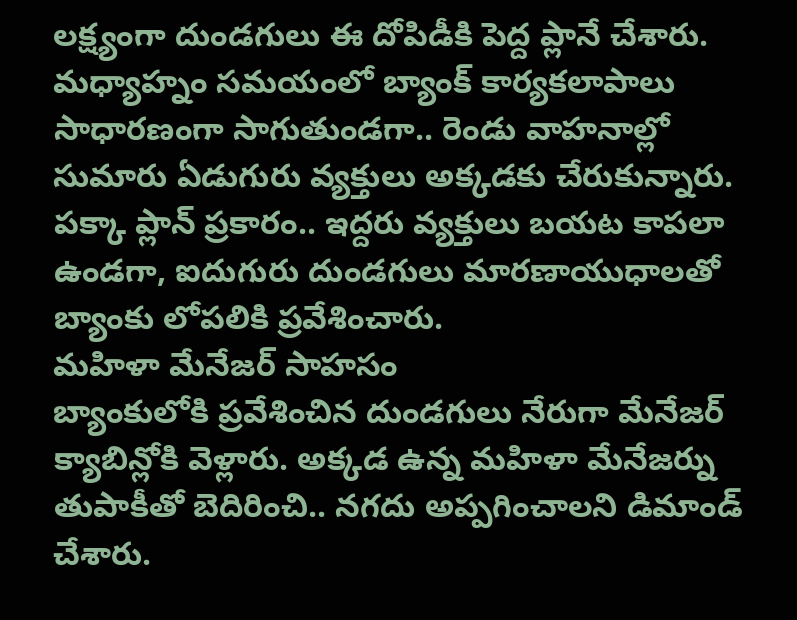లక్ష్యంగా దుండగులు ఈ దోపిడీకి పెద్ద ప్లానే చేశారు. మధ్యాహ్నం సమయంలో బ్యాంక్ కార్యకలాపాలు సాధారణంగా సాగుతుండగా.. రెండు వాహనాల్లో సుమారు ఏడుగురు వ్యక్తులు అక్కడకు చేరుకున్నారు. పక్కా ప్లాన్ ప్రకారం.. ఇద్దరు వ్యక్తులు బయట కాపలా ఉండగా, ఐదుగురు దుండగులు మారణాయుధాలతో బ్యాంకు లోపలికి ప్రవేశించారు.
మహిళా మేనేజర్ సాహసం
బ్యాంకులోకి ప్రవేశించిన దుండగులు నేరుగా మేనేజర్ క్యాబిన్లోకి వెళ్లారు. అక్కడ ఉన్న మహిళా మేనేజర్ను తుపాకీతో బెదిరించి.. నగదు అప్పగించాలని డిమాండ్ చేశారు.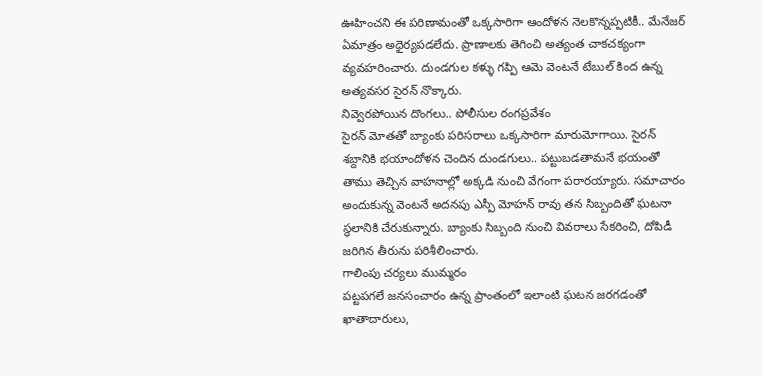ఊహించని ఈ పరిణామంతో ఒక్కసారిగా ఆందోళన నెలకొన్నప్పటికీ.. మేనేజర్ ఏమాత్రం అధైర్యపడలేదు. ప్రాణాలకు తెగించి అత్యంత చాకచక్యంగా వ్యవహరించారు. దుండగుల కళ్ళు గప్పి ఆమె వెంటనే టేబుల్ కింద ఉన్న అత్యవసర సైరన్ నొక్కారు.
నివ్వెరపోయిన దొంగలు.. పోలీసుల రంగప్రవేశం
సైరన్ మోతతో బ్యాంకు పరిసరాలు ఒక్కసారిగా మారుమోగాయి. సైరన్ శబ్దానికి భయాందోళన చెందిన దుండగులు.. పట్టుబడతామనే భయంతో తాము తెచ్చిన వాహనాల్లో అక్కడి నుంచి వేగంగా పరారయ్యారు. సమాచారం అందుకున్న వెంటనే అదనపు ఎస్పీ మోహన్ రావు తన సిబ్బందితో ఘటనా స్థలానికి చేరుకున్నారు. బ్యాంకు సిబ్బంది నుంచి వివరాలు సేకరించి, దోపిడీ జరిగిన తీరును పరిశీలించారు.
గాలింపు చర్యలు ముమ్మరం
పట్టపగలే జనసంచారం ఉన్న ప్రాంతంలో ఇలాంటి ఘటన జరగడంతో ఖాతాదారులు,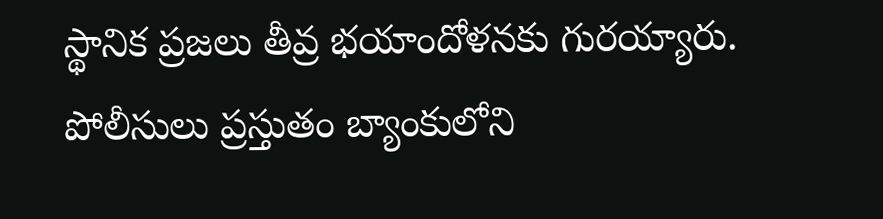స్థానిక ప్రజలు తీవ్ర భయాందోళనకు గురయ్యారు. పోలీసులు ప్రస్తుతం బ్యాంకులోని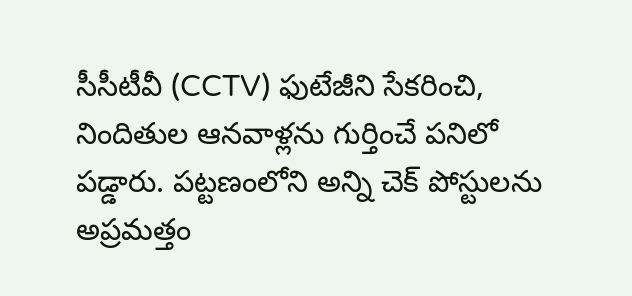సీసీటీవీ (CCTV) ఫుటేజీని సేకరించి, నిందితుల ఆనవాళ్లను గుర్తించే పనిలో పడ్డారు. పట్టణంలోని అన్ని చెక్ పోస్టులను అప్రమత్తం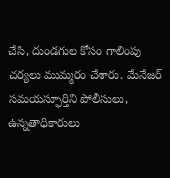చేసి, దుండగుల కోసం గాలింపు చర్యలు ముమ్మరం చేశారు. మేనేజర్ సమయస్ఫూర్తిని పోలీసులు, ఉన్నతాధికారులు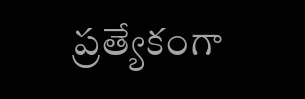ప్రత్యేకంగా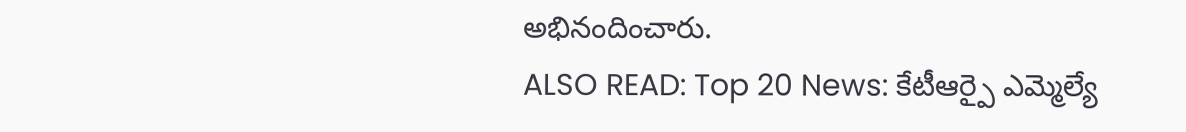అభినందించారు.
ALSO READ: Top 20 News: కేటీఆర్పై ఎమ్మెల్యే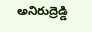అనిరుద్రెడ్డి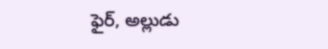ఫైర్, అల్లుడు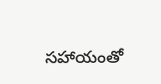సహాయంతో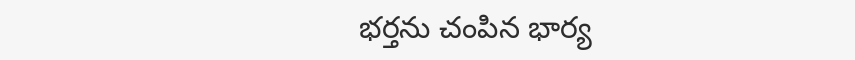భర్తను చంపిన భార్య